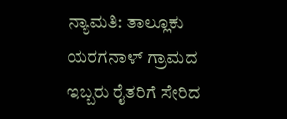ನ್ಯಾಮತಿ: ತಾಲ್ಲೂಕು ಯರಗನಾಳ್ ಗ್ರಾಮದ ಇಬ್ಬರು ರೈತರಿಗೆ ಸೇರಿದ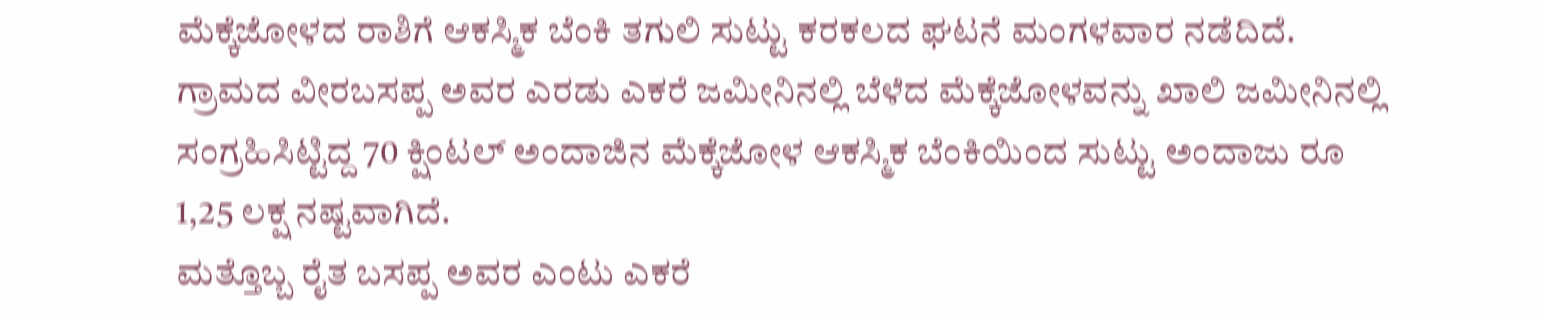ಮೆಕ್ಕೆಜೋಳದ ರಾಶಿಗೆ ಆಕಸ್ಮಿಕ ಬೆಂಕಿ ತಗುಲಿ ಸುಟ್ಟು ಕರಕಲದ ಘಟನೆ ಮಂಗಳವಾರ ನಡೆದಿದೆ.
ಗ್ರಾಮದ ವೀರಬಸಪ್ಪ ಅವರ ಎರಡು ಎಕರೆ ಜಮೀನಿನಲ್ಲಿ ಬೆಳೆದ ಮೆಕ್ಕೆಜೋಳವನ್ನು ಖಾಲಿ ಜಮೀನಿನಲ್ಲಿ ಸಂಗ್ರಹಿಸಿಟ್ಟಿದ್ದ 70 ಕ್ಷಿಂಟಲ್ ಅಂದಾಜಿನ ಮೆಕ್ಕೆಜೋಳ ಆಕಸ್ಮಿಕ ಬೆಂಕಿಯಿಂದ ಸುಟ್ಟು ಅಂದಾಜು ರೂ 1,25 ಲಕ್ಷ ನಷ್ಟವಾಗಿದೆ.
ಮತ್ತೊಬ್ಬ ರೈತ ಬಸಪ್ಪ ಅವರ ಎಂಟು ಎಕರೆ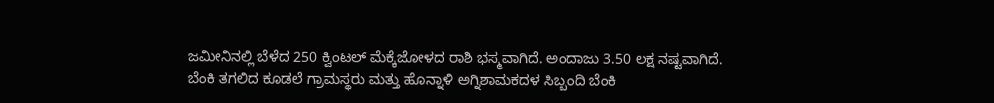ಜಮೀನಿನಲ್ಲಿ ಬೆಳೆದ 250 ಕ್ವಿಂಟಲ್ ಮೆಕ್ಕೆಜೋಳದ ರಾಶಿ ಭಸ್ಮವಾಗಿದೆ. ಅಂದಾಜು 3.50 ಲಕ್ಷ ನಷ್ಟವಾಗಿದೆ.
ಬೆಂಕಿ ತಗಲಿದ ಕೂಡಲೆ ಗ್ರಾಮಸ್ಥರು ಮತ್ತು ಹೊನ್ನಾಳಿ ಅಗ್ನಿಶಾಮಕದಳ ಸಿಬ್ಬಂದಿ ಬೆಂಕಿ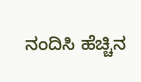ನಂದಿಸಿ ಹೆಚ್ಚಿನ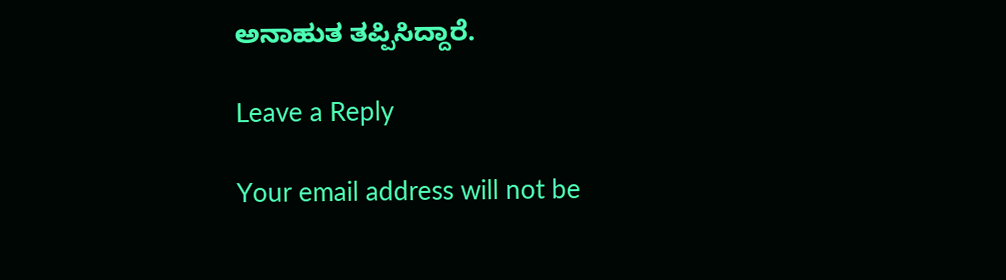ಅನಾಹುತ ತಪ್ಪಿಸಿದ್ದಾರೆ.

Leave a Reply

Your email address will not be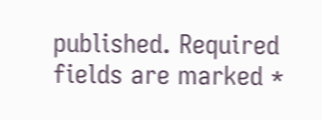published. Required fields are marked *